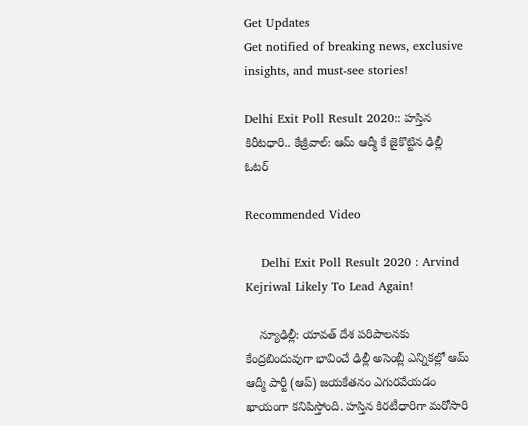Get Updates
Get notified of breaking news, exclusive insights, and must-see stories!

Delhi Exit Poll Result 2020:: హస్తిన కిరీటధారి.. కేజ్రీవాల్‌: ఆమ్ ఆద్మీ కే జైకొట్టిన ఢిల్లీ ఓటర్

Recommended Video

    Delhi Exit Poll Result 2020 : Arvind Kejriwal Likely To Lead Again!

    న్యూఢిల్లీ: యావత్ దేశ పరిపాలనకు కేంద్రబిందువుగా భావించే ఢిల్లీ అసెంబ్లీ ఎన్నికల్లో ఆమ్ ఆద్మీ పార్టీ (ఆప్) జయకేతనం ఎగురవేయడం ఖాయంగా కనిపిస్తోంది. హస్తిన కిరటీధారిగా మరోసారి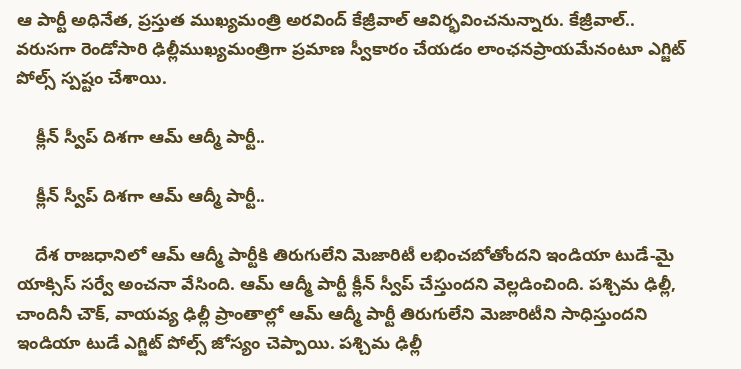ఆ పార్టీ అధినేత, ప్రస్తుత ముఖ్యమంత్రి అరవింద్ కేజ్రీవాల్ ఆవిర్భవించనున్నారు. కేజ్రీవాల్.. వరుసగా రెండోసారి ఢిల్లీముఖ్యమంత్రిగా ప్రమాణ స్వీకారం చేయడం లాంఛనప్రాయమేనంటూ ఎగ్జిట్ పోల్స్ స్పష్టం చేశాయి.

    క్లీన్ స్వీప్ దిశగా ఆమ్ ఆద్మీ పార్టీ..

    క్లీన్ స్వీప్ దిశగా ఆమ్ ఆద్మీ పార్టీ..

    దేశ రాజధానిలో ఆమ్ ఆద్మీ పార్టీకి తిరుగులేని మెజారిటీ లభించబోతోందని ఇండియా టుడే-మై యాక్సిస్ సర్వే అంచనా వేసింది. ఆమ్ ఆద్మీ పార్టీ క్లీన్ స్వీప్ చేస్తుందని వెల్లడించింది. పశ్చిమ ఢిల్లీ, చాందినీ చౌక్, వాయవ్య ఢిల్లీ ప్రాంతాల్లో ఆమ్ ఆద్మీ పార్టీ తిరుగులేని మెజారిటీని సాధిస్తుందని ఇండియా టుడే ఎగ్జిట్ పోల్స్ జోస్యం చెప్పాయి. పశ్చిమ ఢిల్లీ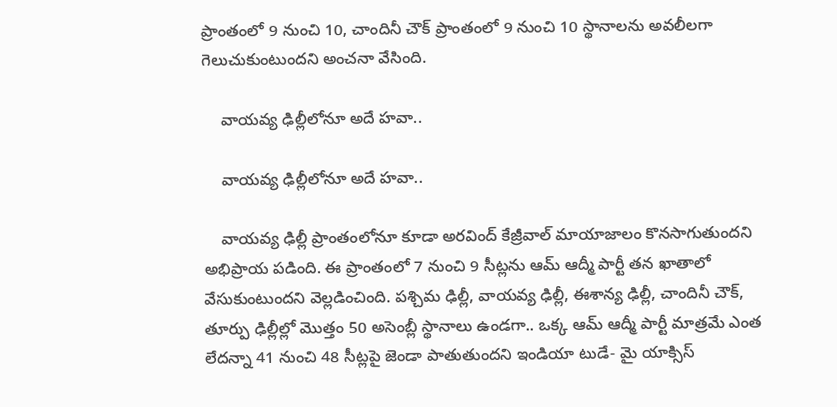ప్రాంతంలో 9 నుంచి 10, చాందినీ చౌక్‌ ప్రాంతంలో 9 నుంచి 10 స్థానాలను అవలీలగా గెలుచుకుంటుందని అంచనా వేసింది.

    వాయవ్య ఢిల్లీలోనూ అదే హవా..

    వాయవ్య ఢిల్లీలోనూ అదే హవా..

    వాయవ్య ఢిల్లీ ప్రాంతంలోనూ కూడా అరవింద్ కేజ్రీవాల్ మాయాజాలం కొనసాగుతుందని అభిప్రాయ పడింది. ఈ ప్రాంతంలో 7 నుంచి 9 సీట్లను ఆమ్ ఆద్మీ పార్టీ తన ఖాతాలో వేసుకుంటుందని వెల్లడించింది. పశ్చిమ ఢిల్లీ, వాయవ్య ఢిల్లీ, ఈశాన్య ఢిల్లీ, చాందినీ చౌక్, తూర్పు ఢిల్లీల్లో మొత్తం 50 అసెంబ్లీ స్థానాలు ఉండగా.. ఒక్క ఆమ్ ఆద్మీ పార్టీ మాత్రమే ఎంత లేదన్నా 41 నుంచి 48 సీట్లపై జెండా పాతుతుందని ఇండియా టుడే- మై యాక్సిస్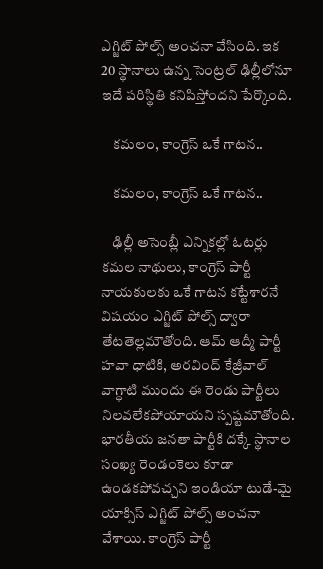ఎగ్జిట్ పోల్స్ అంచనా వేసింది. ఇక 20 స్థానాలు ఉన్న సెంట్రల్ ఢిల్లీలోనూ ఇదే పరిస్థితి కనిపిస్తోందని పేర్కొంది.

    కమలం, కాంగ్రెస్ ఒకే గాటన..

    కమలం, కాంగ్రెస్ ఒకే గాటన..

    ఢిల్లీ అసెంబ్లీ ఎన్నికల్లో ఓటర్లు కమల నాథులు, కాంగ్రెస్ పార్టీ నాయకులకు ఒకే గాటన కట్టేశారనే విషయం ఎగ్జిట్ పోల్స్ ద్వారా తేటతెల్లమౌతోంది. ఆమ్ ఆద్మీ పార్టీ హవా ధాటికి, అరవింద్ కేజ్రీవాల్ వాగ్ధాటి ముందు ఈ రెండు పార్టీలు నిలవలేకపోయాయని స్పష్టమౌతోంది. భారతీయ జనతా పార్టీకి దక్కే స్థానాల సంఖ్య రెండంకెలు కూడా ఉండకపోవచ్చని ఇండియా టుడే-మై యాక్సిస్ ఎగ్జిట్ పోల్స్ అంచనా వేశాయి. కాంగ్రెస్ పార్టీ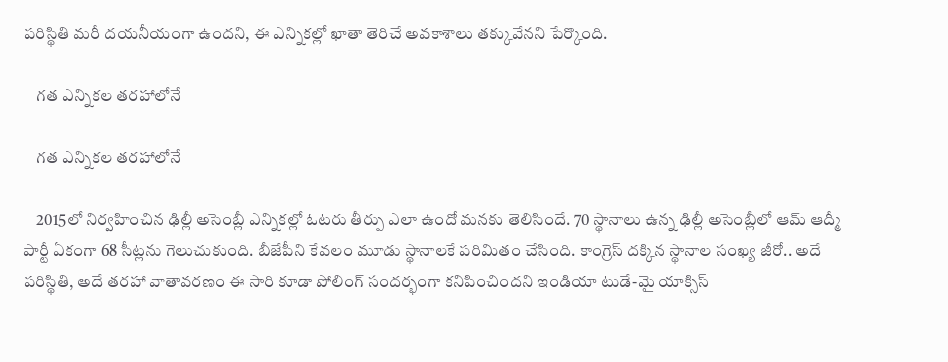పరిస్థితి మరీ దయనీయంగా ఉందని, ఈ ఎన్నికల్లో ఖాతా తెరిచే అవకాశాలు తక్కువేనని పేర్కొంది.

    గత ఎన్నికల తరహాలోనే

    గత ఎన్నికల తరహాలోనే

    2015లో నిర్వహించిన ఢిల్లీ అసెంబ్లీ ఎన్నికల్లో ఓటరు తీర్పు ఎలా ఉందో మనకు తెలిసిందే. 70 స్థానాలు ఉన్న ఢిల్లీ అసెంబ్లీలో ఆమ్ ఆద్మీ పార్టీ ఏకంగా 68 సీట్లను గెలుచుకుంది. బీజేపీని కేవలం మూడు స్థానాలకే పరిమితం చేసింది. కాంగ్రెస్ దక్కిన స్థానాల సంఖ్య జీరో.. అదే పరిస్థితి, అదే తరహా వాతావరణం ఈ సారి కూడా పోలింగ్ సందర్భంగా కనిపించిందని ఇండియా టుడే-మై యాక్సిస్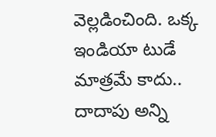వెల్లడించింది. ఒక్క ఇండియా టుడే మాత్రమే కాదు.. దాదాపు అన్ని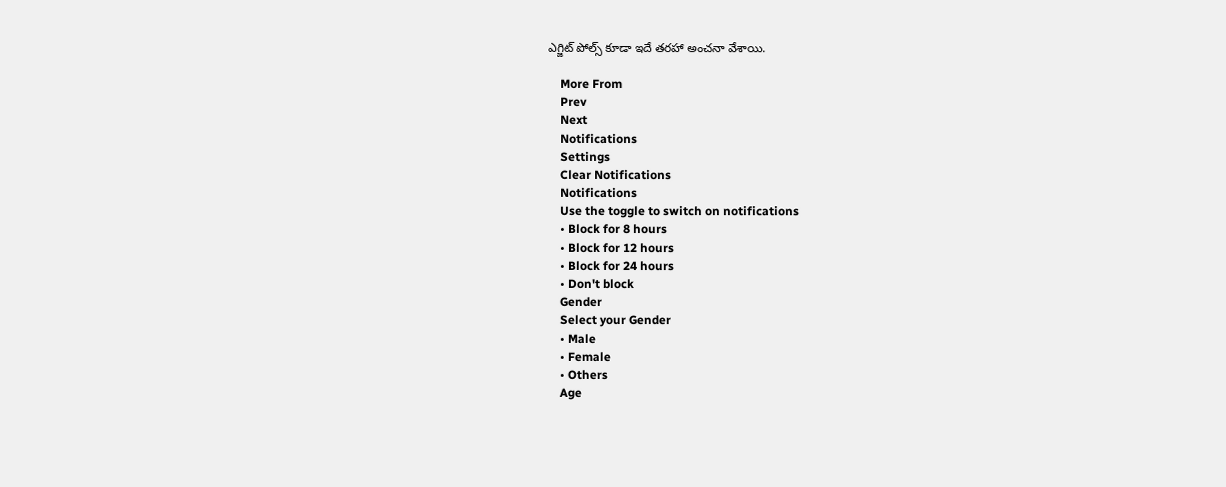ఎగ్జిట్ పోల్స్ కూడా ఇదే తరహా అంచనా వేశాయి.

    More From
    Prev
    Next
    Notifications
    Settings
    Clear Notifications
    Notifications
    Use the toggle to switch on notifications
    • Block for 8 hours
    • Block for 12 hours
    • Block for 24 hours
    • Don't block
    Gender
    Select your Gender
    • Male
    • Female
    • Others
    Age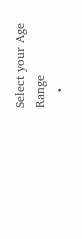Select your Age Range
    •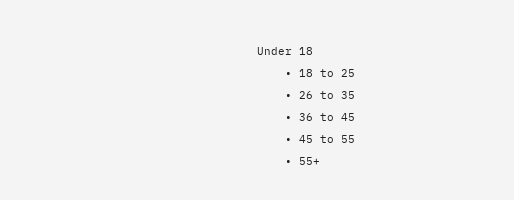Under 18
    • 18 to 25
    • 26 to 35
    • 36 to 45
    • 45 to 55
    • 55+